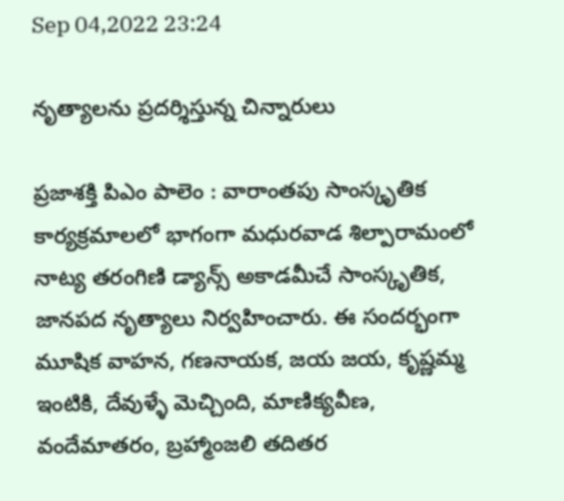Sep 04,2022 23:24

నృత్యాలను ప్రదర్శిస్తున్న చిన్నారులు

ప్రజాశక్తి పిఎం పాలెం : వారాంతపు సాంస్కృతిక కార్యక్రమాలలో భాగంగా మధురవాడ శిల్పారామంలో నాట్య తరంగిణి డ్యాన్స్‌ అకాడమీచే సాంస్కృతిక, జానపద నృత్యాలు నిర్వహించారు. ఈ సందర్భంగా మూషిక వాహన, గణనాయక, జయ జయ, కృష్ణమ్మ ఇంటికి, దేవుళ్ళే మెచ్చింది, మాణిక్యవీణ, వందేమాతరం, బ్రహ్మాంజలి తదితర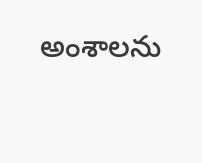అంశాలను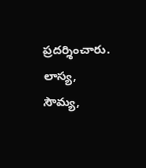ప్రదర్శించారు. లాస్య, సౌమ్య,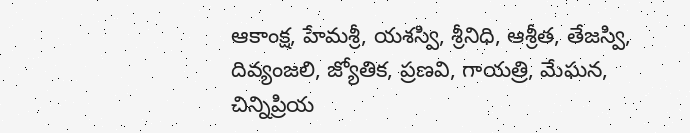ఆకాంక్ష, హేమశ్రీ, యశస్వి, శ్రీనిధి, ఆశ్రీత, తేజస్వి, దివ్యంజలి, జ్యోతిక, ప్రణవి, గాయత్రి, మేఘన, చిన్నిప్రియ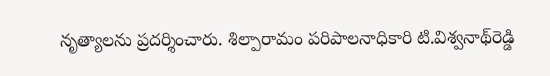నృత్యాలను ప్రదర్శించారు. శిల్పారామం పరిపాలనాధికారి టి.విశ్వనాథ్‌రెడ్డి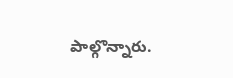పాల్గొన్నారు.